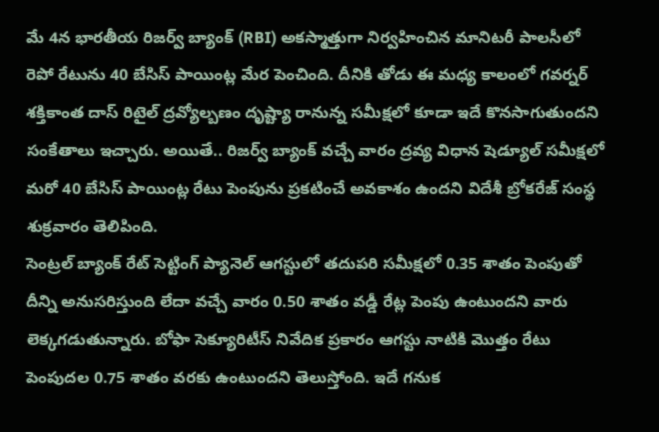మే 4న భారతీయ రిజర్వ్ బ్యాంక్ (RBI) అకస్మాత్తుగా నిర్వహించిన మానిటరీ పాలసీలో రెపో రేటును 40 బేసిస్ పాయింట్ల మేర పెంచింది. దీనికి తోడు ఈ మధ్య కాలంలో గవర్నర్ శక్తికాంత దాస్ రిటైల్ ద్రవ్యోల్బణం దృష్ట్యా రానున్న సమీక్షలో కూడా ఇదే కొనసాగుతుందని సంకేతాలు ఇచ్చారు. అయితే.. రిజర్వ్ బ్యాంక్ వచ్చే వారం ద్రవ్య విధాన షెడ్యూల్ సమీక్షలో మరో 40 బేసిస్ పాయింట్ల రేటు పెంపును ప్రకటించే అవకాశం ఉందని విదేశీ బ్రోకరేజ్ సంస్థ శుక్రవారం తెలిపింది.
సెంట్రల్ బ్యాంక్ రేట్ సెట్టింగ్ ప్యానెల్ ఆగస్టులో తదుపరి సమీక్షలో 0.35 శాతం పెంపుతో దీన్ని అనుసరిస్తుంది లేదా వచ్చే వారం 0.50 శాతం వడ్డీ రేట్ల పెంపు ఉంటుందని వారు లెక్కగడుతున్నారు. బోఫా సెక్యూరిటీస్ నివేదిక ప్రకారం ఆగస్టు నాటికి మెుత్తం రేటు పెంపుదల 0.75 శాతం వరకు ఉంటుందని తెలుస్తోంది. ఇదే గనుక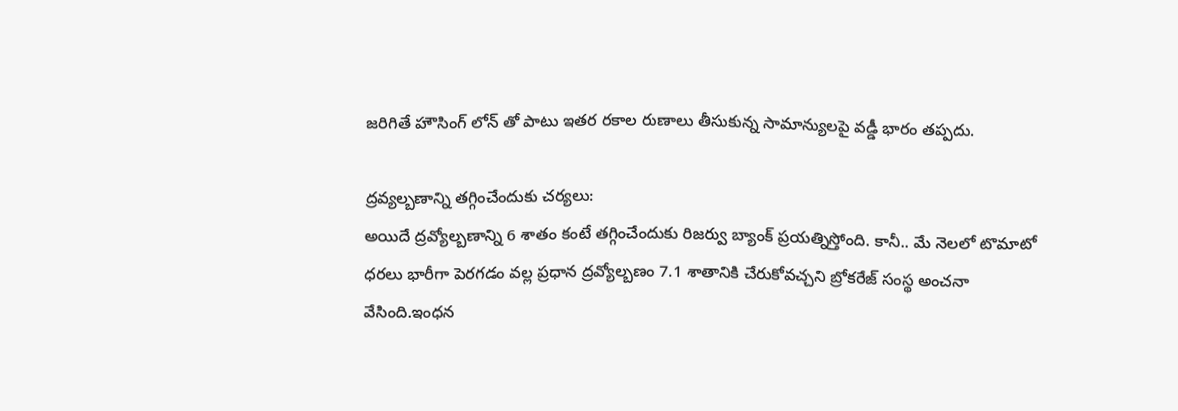జరిగితే హౌసింగ్ లోన్ తో పాటు ఇతర రకాల రుణాలు తీసుకున్న సామాన్యులపై వడ్డీ భారం తప్పదు.

ద్రవ్యల్బణాన్ని తగ్గించేందుకు చర్యలు:
అయిదే ద్రవ్యోల్బణాన్ని 6 శాతం కంటే తగ్గించేందుకు రిజర్వు బ్యాంక్ ప్రయత్నిస్తోంది. కానీ.. మే నెలలో టొమాటో ధరలు భారీగా పెరగడం వల్ల ప్రధాన ద్రవ్యోల్బణం 7.1 శాతానికి చేరుకోవచ్చని బ్రోకరేజ్ సంస్థ అంచనా వేసింది.ఇంధన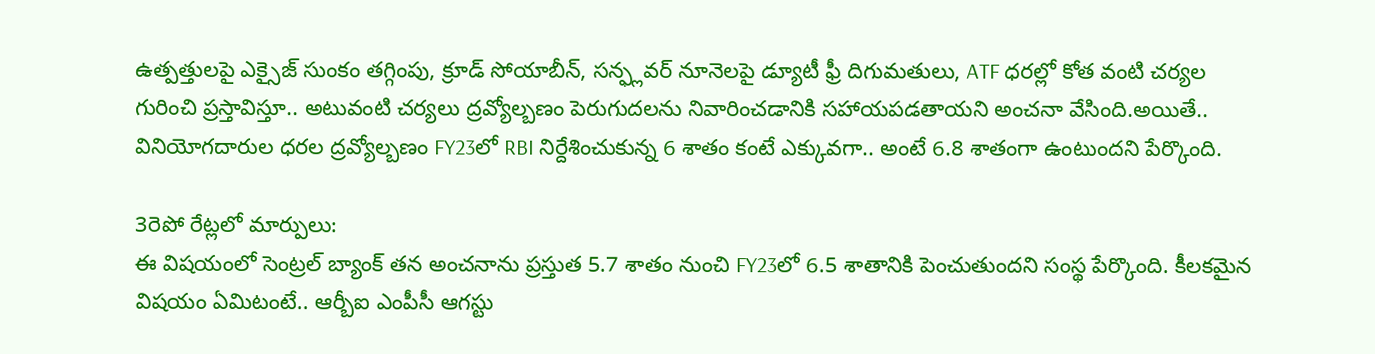ఉత్పత్తులపై ఎక్సైజ్ సుంకం తగ్గింపు, క్రూడ్ సోయాబీన్, సన్ఫ్లవర్ నూనెలపై డ్యూటీ ఫ్రీ దిగుమతులు, ATF ధరల్లో కోత వంటి చర్యల గురించి ప్రస్తావిస్తూ.. అటువంటి చర్యలు ద్రవ్యోల్బణం పెరుగుదలను నివారించడానికి సహాయపడతాయని అంచనా వేసింది.అయితే.. వినియోగదారుల ధరల ద్రవ్యోల్బణం FY23లో RBI నిర్దేశించుకున్న 6 శాతం కంటే ఎక్కువగా.. అంటే 6.8 శాతంగా ఉంటుందని పేర్కొంది.

3రెపో రేట్లలో మార్పులు:
ఈ విషయంలో సెంట్రల్ బ్యాంక్ తన అంచనాను ప్రస్తుత 5.7 శాతం నుంచి FY23లో 6.5 శాతానికి పెంచుతుందని సంస్థ పేర్కొంది. కీలకమైన విషయం ఏమిటంటే.. ఆర్బీఐ ఎంపీసీ ఆగస్టు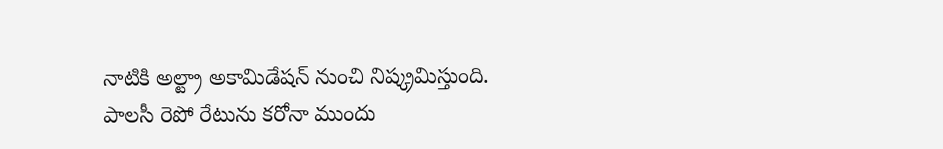నాటికి అల్ట్రా అకామిడేషన్ నుంచి నిష్క్రమిస్తుంది. పాలసీ రెపో రేటును కరోనా ముందు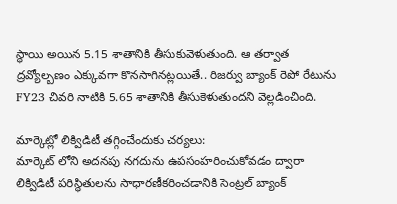స్థాయి అయిన 5.15 శాతానికి తీసుకువెళుతుంది. ఆ తర్వాత ద్రవ్యోల్బణం ఎక్కువగా కొనసాగినట్లయితే.. రిజర్వు బ్యాంక్ రెపో రేటును FY23 చివరి నాటికి 5.65 శాతానికి తీసుకెళుతుందని వెల్లడించింది.

మార్కెట్లో లిక్విడిటీ తగ్గించేందుకు చర్యలు:
మార్కెట్ లోని అదనపు నగదును ఉపసంహరించుకోవడం ద్వారా లిక్విడిటీ పరిస్థితులను సాధారణీకరించడానికి సెంట్రల్ బ్యాంక్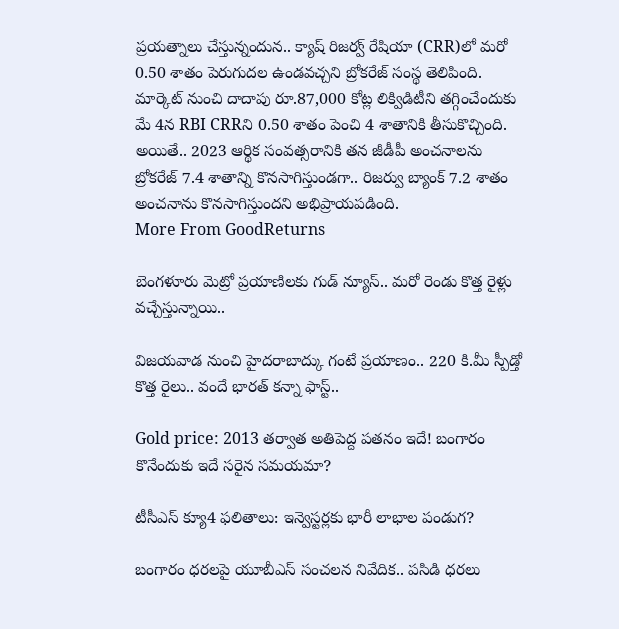ప్రయత్నాలు చేస్తున్నందున.. క్యాష్ రిజర్వ్ రేషియా (CRR)లో మరో 0.50 శాతం పెరుగుదల ఉండవచ్చని బ్రోకరేజ్ సంస్థ తెలిపింది. మార్కెట్ నుంచి దాదాపు రూ.87,000 కోట్ల లిక్విడిటీని తగ్గించేందుకు మే 4న RBI CRRని 0.50 శాతం పెంచి 4 శాతానికి తీసుకొచ్చింది. అయితే.. 2023 ఆర్థిక సంవత్సరానికి తన జీడీపీ అంచనాలను బ్రోకరేజ్ 7.4 శాతాన్ని కొనసాగిస్తుండగా.. రిజర్వు బ్యాంక్ 7.2 శాతం అంచనాను కొనసాగిస్తుందని అభిప్రాయపడింది.
More From GoodReturns

బెంగళూరు మెట్రో ప్రయాణిలకు గుడ్ న్యూస్.. మరో రెండు కొత్త రైళ్లు వచ్చేస్తున్నాయి..

విజయవాడ నుంచి హైదరాబాద్కు గంటే ప్రయాణం.. 220 కి.మీ స్పీడ్తో కొత్త రైలు.. వందే భారత్ కన్నా ఫాస్ట్..

Gold price: 2013 తర్వాత అతిపెద్ద పతనం ఇదే! బంగారం కొనేందుకు ఇదే సరైన సమయమా?

టీసీఎస్ క్యూ4 ఫలితాలు: ఇన్వెస్టర్లకు భారీ లాభాల పండుగ?

బంగారం ధరలపై యూబీఎస్ సంచలన నివేదిక.. పసిడి ధరలు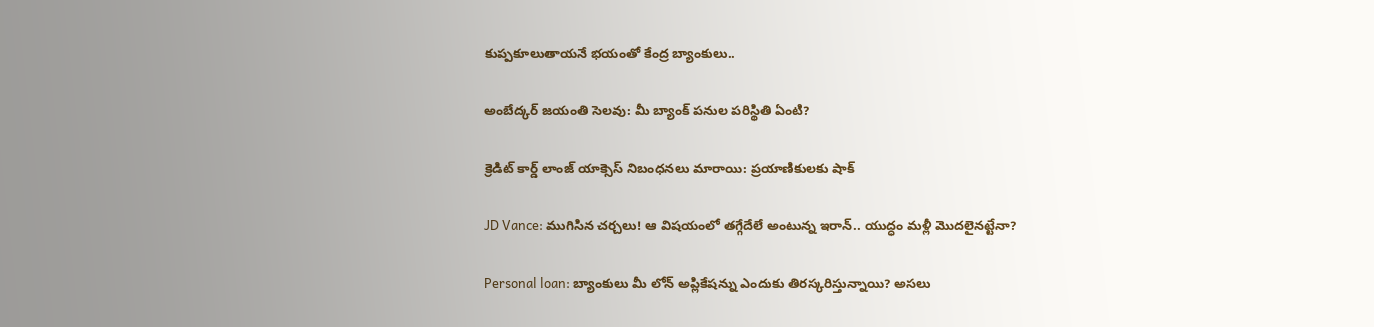కుప్పకూలుతాయనే భయంతో కేంద్ర బ్యాంకులు..

అంబేద్కర్ జయంతి సెలవు: మీ బ్యాంక్ పనుల పరిస్థితి ఏంటి?

క్రెడిట్ కార్డ్ లాంజ్ యాక్సెస్ నిబంధనలు మారాయి: ప్రయాణికులకు షాక్

JD Vance: ముగిసిన చర్చలు! ఆ విషయంలో తగ్గేదేలే అంటున్న ఇరాన్.. యుద్ధం మళ్లీ మొదలైనట్టేనా?

Personal loan: బ్యాంకులు మీ లోన్ అప్లికేషన్ను ఎందుకు తిరస్కరిస్తున్నాయి? అసలు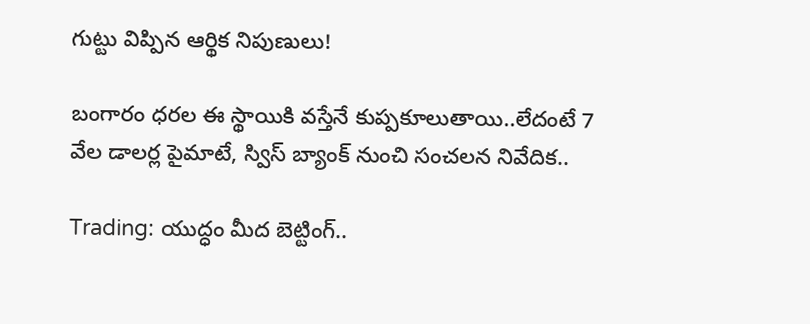గుట్టు విప్పిన ఆర్థిక నిపుణులు!

బంగారం ధరల ఈ స్థాయికి వస్తేనే కుప్పకూలుతాయి..లేదంటే 7 వేల డాలర్ల పైమాటే, స్విస్ బ్యాంక్ నుంచి సంచలన నివేదిక..

Trading: యుద్ధం మీద బెట్టింగ్..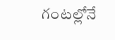గంటల్లోనే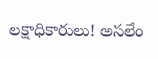లక్షాధికారులు! అసలేం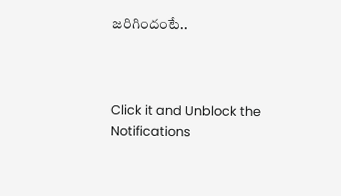జరిగిందంటే..



Click it and Unblock the Notifications